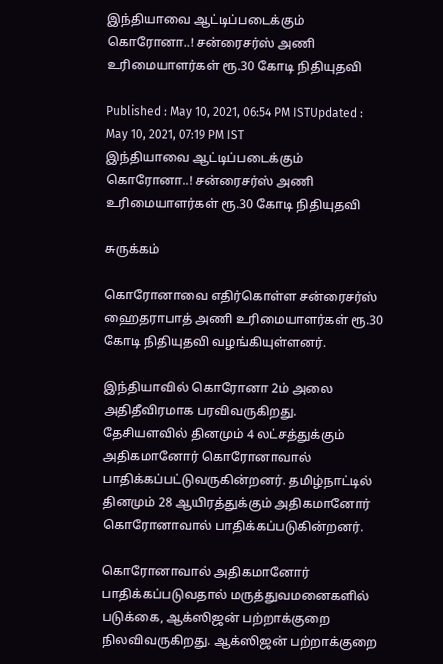இந்தியாவை ஆட்டிப்படைக்கும் கொரோனா..! சன்ரைசர்ஸ் அணி உரிமையாளர்கள் ரூ.30 கோடி நிதியுதவி

Published : May 10, 2021, 06:54 PM ISTUpdated : May 10, 2021, 07:19 PM IST
இந்தியாவை ஆட்டிப்படைக்கும் கொரோனா..! சன்ரைசர்ஸ் அணி உரிமையாளர்கள் ரூ.30 கோடி நிதியுதவி

சுருக்கம்

கொரோனாவை எதிர்கொள்ள சன்ரைசர்ஸ் ஹைதராபாத் அணி உரிமையாளர்கள் ரூ.30 கோடி நிதியுதவி வழங்கியுள்ளனர்.

இந்தியாவில் கொரோனா 2ம் அலை அதிதீவிரமாக பரவிவருகிறது. தேசியளவில் தினமும் 4 லட்சத்துக்கும் அதிகமானோர் கொரோனாவால் பாதிக்கப்பட்டுவருகின்றனர். தமிழ்நாட்டில் தினமும் 28 ஆயிரத்துக்கும் அதிகமானோர் கொரோனாவால் பாதிக்கப்படுகின்றனர்.

கொரோனாவால் அதிகமானோர் பாதிக்கப்படுவதால் மருத்துவமனைகளில் படுக்கை, ஆக்ஸிஜன் பற்றாக்குறை நிலவிவருகிறது. ஆக்ஸிஜன் பற்றாக்குறை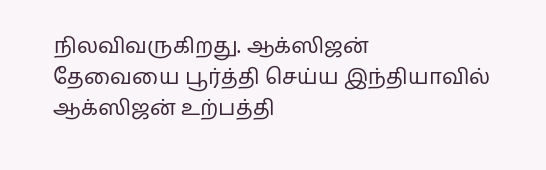நிலவிவருகிறது. ஆக்ஸிஜன் தேவையை பூர்த்தி செய்ய இந்தியாவில் ஆக்ஸிஜன் உற்பத்தி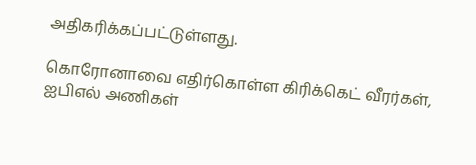அதிகரிக்கப்பட்டுள்ளது.

கொரோனாவை எதிர்கொள்ள கிரிக்கெட் வீரர்கள், ஐபிஎல் அணிகள்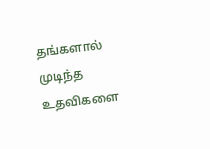தங்களால் முடிந்த உதவிகளை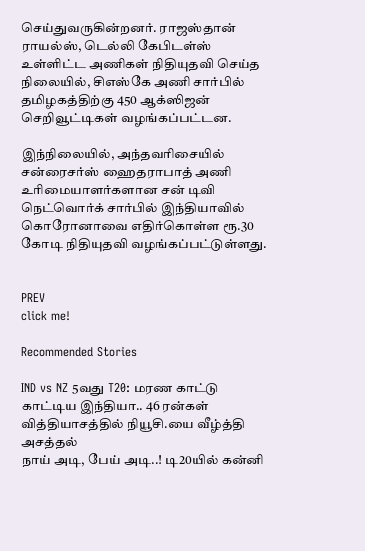செய்துவருகின்றனர். ராஜஸ்தான் ராயல்ஸ், டெல்லி கேபிடள்ஸ் உள்ளிட்ட அணிகள் நிதியுதவி செய்த நிலையில், சிஎஸ்கே அணி சார்பில் தமிழகத்திற்கு 450 ஆக்ஸிஜன் செறிவூட்டிகள் வழங்கப்பட்டன.

இந்நிலையில், அந்தவரிசையில் சன்ரைசர்ஸ் ஹைதராபாத் அணி உரிமையாளர்களான சன் டிவி நெட்வொர்க் சார்பில் இந்தியாவில் கொரோனாவை எதிர்கொள்ள ரூ.30 கோடி நிதியுதவி வழங்கப்பட்டுள்ளது.


PREV
click me!

Recommended Stories

IND vs NZ 5வது T20: மரண காட்டு காட்டிய இந்தியா.. 46 ரன்கள் வித்தியாசத்தில் நியூசி.யை வீழ்த்தி அசத்தல்
நாய் அடி, பேய் அடி..! டி20யில் கன்னி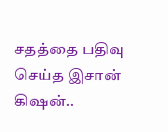சதத்தை பதிவு செய்த இசான் கிஷன்..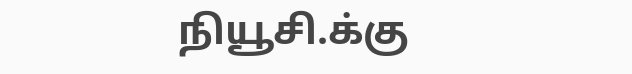நியூசி.க்கு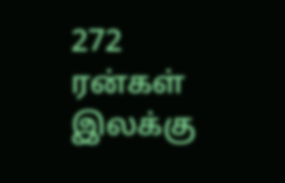272 ரன்கள் இலக்கு